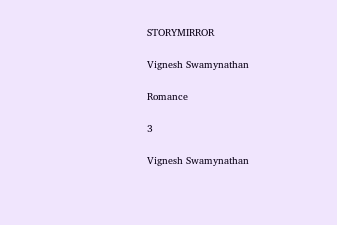STORYMIRROR

Vignesh Swamynathan

Romance

3

Vignesh Swamynathan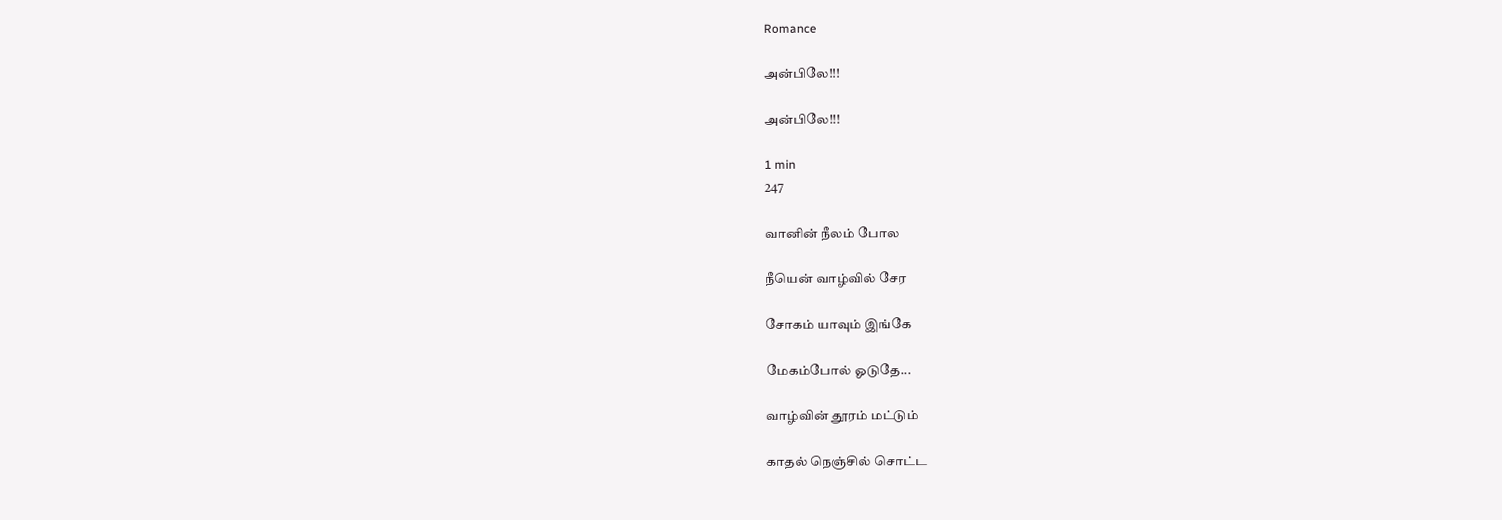Romance

அன்பிலே!!!

அன்பிலே!!!

1 min
247

வானின் நீலம் போல

நீயென் வாழ்வில் சேர

சோகம் யாவும் இங்கே

மேகம்போல் ஓடுதே...

வாழ்வின் தூரம் மட்டும்

காதல் நெஞ்சில் சொட்ட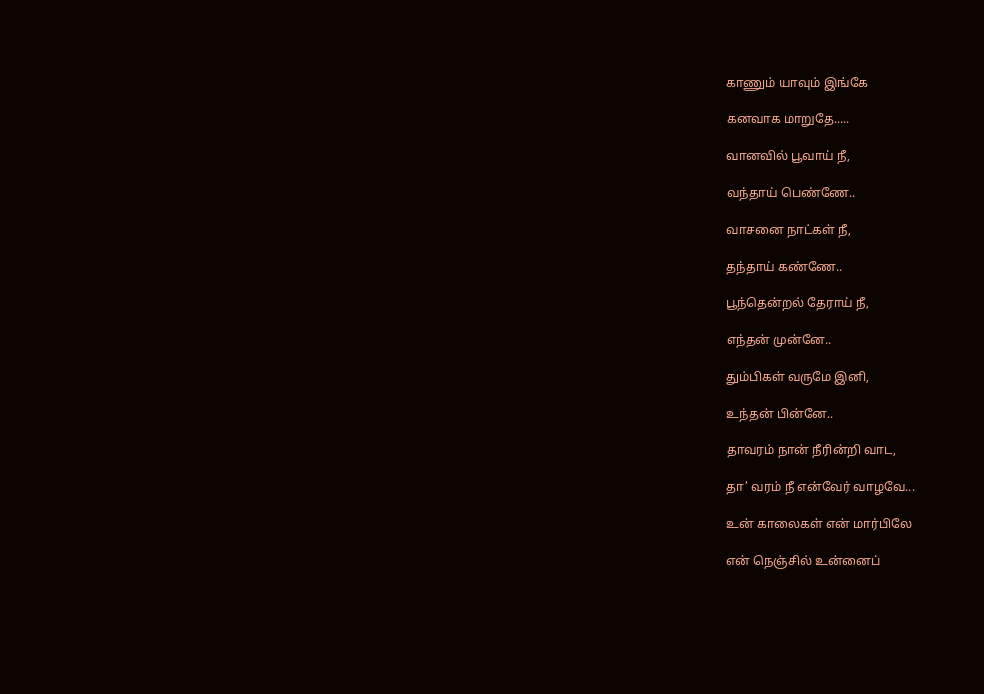காணும் யாவும் இங்கே

கனவாக மாறுதே.....

வானவில் பூவாய் நீ,

வந்தாய் பெண்ணே..

வாசனை நாட்கள் நீ,

தந்தாய் கண்ணே..

பூந்தென்றல் தேராய் நீ,

எந்தன் முன்னே..

தும்பிகள் வருமே இனி,

உந்தன் பின்னே..

தாவரம் நான் நீரின்றி வாட,

தா’ வரம் நீ என்வேர் வாழவே...

உன் காலைகள் என் மார்பிலே

என் நெஞ்சில் உன்னைப்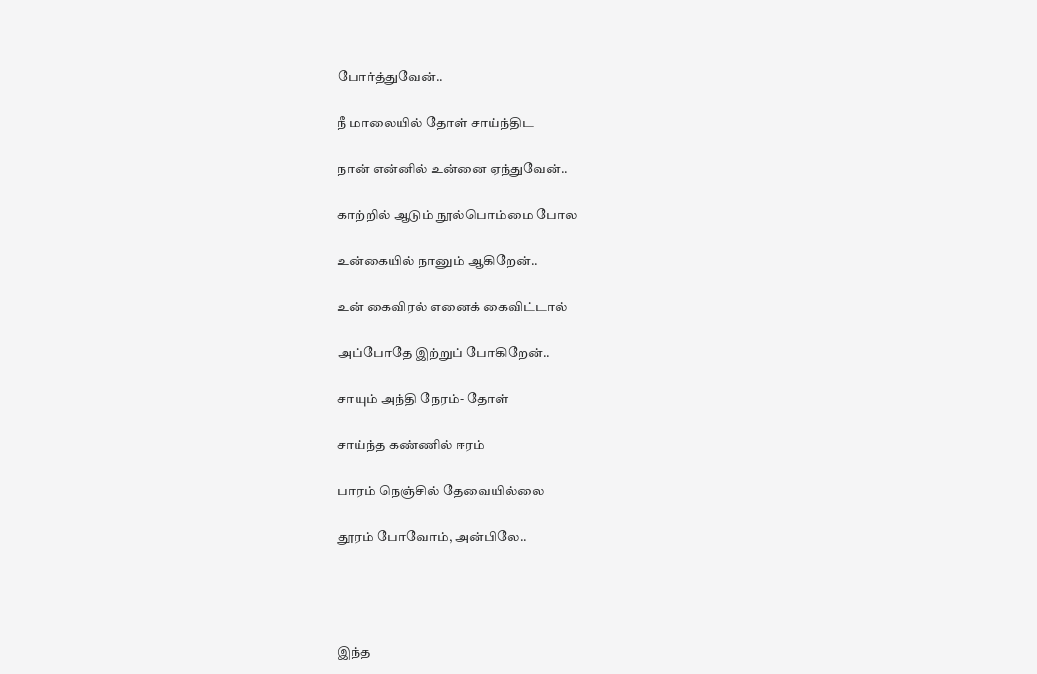போர்த்துவேன்..

நீ மாலையில் தோள் சாய்ந்திட

நான் என்னில் உன்னை ஏந்துவேன்..

காற்றில் ஆடும் நூல்பொம்மை போல

உன்கையில் நானும் ஆகிறேன்..

உன் கைவிரல் எனைக் கைவிட்டால்

அப்போதே இற்றுப் போகிறேன்..

சாயும் அந்தி நேரம்- தோள்

சாய்ந்த கண்ணில் ஈரம்

பாரம் நெஞ்சில் தேவையில்லை

தூரம் போவோம், அன்பிலே..




இந்த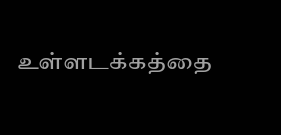உள்ளடக்கத்தை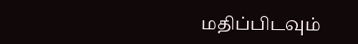மதிப்பிடவும்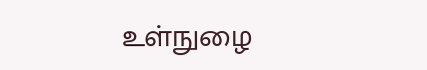உள்நுழை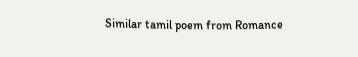Similar tamil poem from Romance